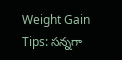Weight Gain Tips: సన్నగా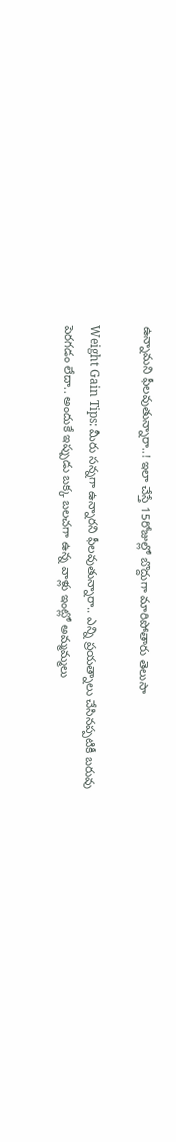ఉన్నామని ఫీలవుతున్నారా..! ఇలా చేస్తే 15రోజుల్లో బొద్దుగా మారిపోతారు తెలుసా

Weight Gain Tips: మీరు సన్నగా ఉన్నారని ఫీలవుతున్నారా.. ఎన్ని ప్రయత్నాలు చేసినప్పటికీ బరువు పెరగడం లేదా.. అందుకే ఇప్పుడు బక్క బలచగా ఉన్న వాళ్లు ఇంట్లో అమ్మమ్మలు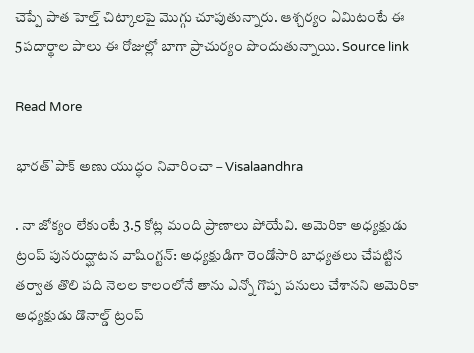చెప్పే పాత హెల్త్ చిట్కాలపై మొగ్గు చూపుతున్నారు. ఆశ్చర్యం ఏమిటంటే ఈ 5పదార్థాల పాలు ఈ రోజుల్లో బాగా ప్రాచుర్యం పొందుతున్నాయి. Source link

Read More

భారత్`పాక్ అణు యుద్ధం నివారించా – Visalaandhra

. నా జోక్యం లేకుంటే 3.5 కోట్ల మంది ప్రాణాలు పోయేవి. అమెరికా అధ్యక్షుడు ట్రంప్ పునరుద్ఘాటన వాషింగ్టన్: అధ్యక్షుడిగా రెండోసారి బాధ్యతలు చేపట్టిన తర్వాత తొలి పది నెలల కాలంలోనే తాను ఎన్నో గొప్ప పనులు చేశానని అమెరికా అధ్యక్షుడు డొనాల్డ్ ట్రంప్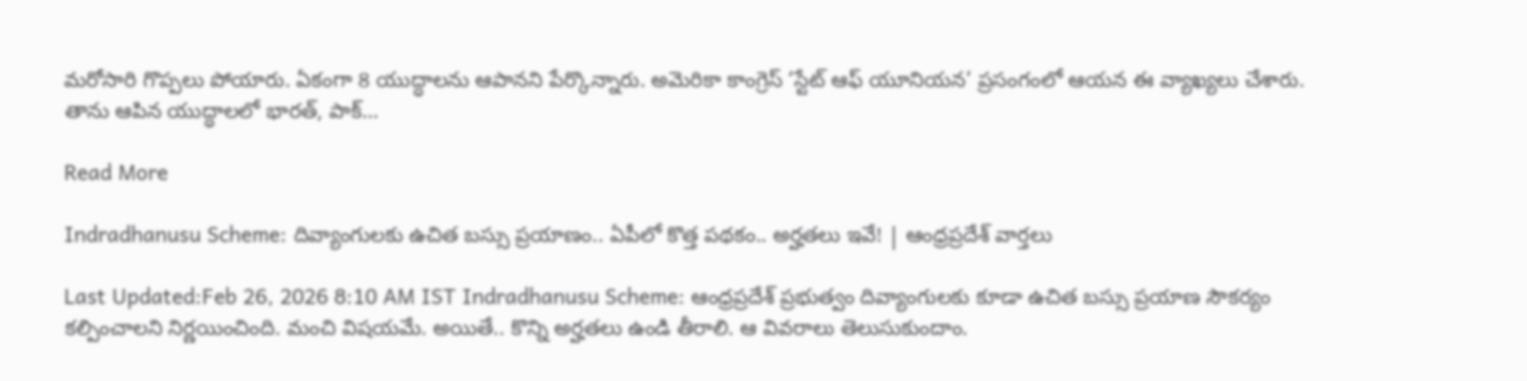మరోసారి గొప్పలు పోయారు. ఏకంగా 8 యుద్ధాలను ఆపానని పేర్కొన్నారు. అమెరికా కాంగ్రెస్ ‘స్టేట్ ఆఫ్ యూనియన’ ప్రసంగంలో ఆయన ఈ వ్యాఖ్యలు చేశారు. తాను ఆపిన యుద్ధాలలో భారత్, పాక్…

Read More

Indradhanusu Scheme: దివ్యాంగులకు ఉచిత బస్సు ప్రయాణం.. ఏపీలో కొత్త పథకం.. అర్హతలు ఇవే! | ఆంధ్రప్రదేశ్ వార్తలు

Last Updated:Feb 26, 2026 8:10 AM IST Indradhanusu Scheme: ఆంధ్రప్రదేశ్ ప్రభుత్వం దివ్యాంగులకు కూడా ఉచిత బస్సు ప్రయాణ సౌకర్యం కల్పించాలని నిర్ణయించింది. మంచి విషయమే. అయితే.. కొన్ని అర్హతలు ఉండి తీరాలి. ఆ వివరాలు తెలుసుకుందాం.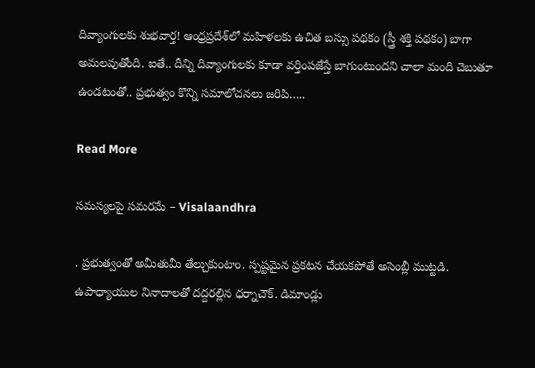దివ్యాంగులకు శుభవార్త! ఆంధ్రప్రదేశ్‌లో మహిళలకు ఉచిత బస్సు పథకం (స్త్రీ శక్తి పథకం) బాగా అమలవుతోంది. ఐతే.. దీన్ని దివ్యాంగులకు కూడా వర్తింపజేస్తే బాగుంటుందని చాలా మంది చెబుతూ ఉండటంతో.. ప్రభుత్వం కొన్ని సమాలోచనలు జరిపి…..

Read More

సమస్యలపై సమరమే – Visalaandhra

. ప్రభుత్వంతో అమీతుమీ తేల్చుకుంటాం. స్పష్టమైన ప్రకటన చేయకపోతే అసెంబ్లీ ముట్టడి. ఉపాధ్యాయుల నినాదాలతో దద్దరల్లిన ధర్నాచౌక్. డిమాండ్లు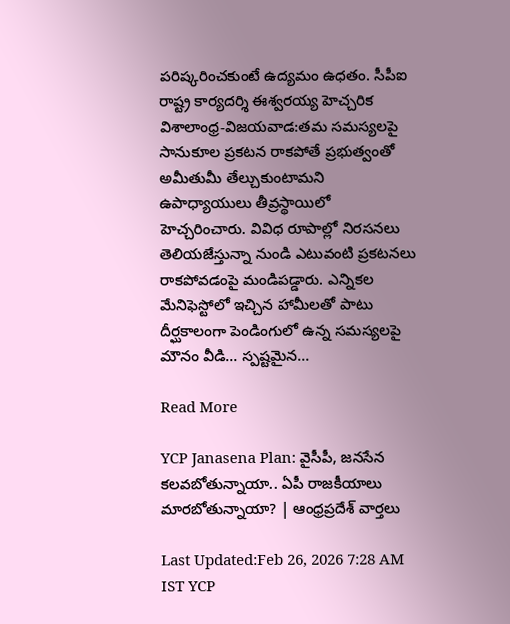పరిష్కరించకుంటే ఉద్యమం ఉధతం. సీపీఐ రాష్ట్ర కార్యదర్శి ఈశ్వరయ్య హెచ్చరిక విశాలాంధ్ర-విజయవాడ:తమ సమస్యలపై సానుకూల ప్రకటన రాకపోతే ప్రభుత్వంతో అమీతుమీ తేల్చుకుంటామని ఉపాధ్యాయులు తీవ్రస్థాయిలో హెచ్చరించారు. వివిధ రూపాల్లో నిరసనలు తెలియజేస్తున్నా నుండి ఎటువంటి ప్రకటనలు రాకపోవడంపై మండిపడ్డారు. ఎన్నికల మేనిఫెస్టోలో ఇచ్చిన హామీలతో పాటు దీర్ఘకాలంగా పెండింగులో ఉన్న సమస్యలపై మౌనం వీడి… స్పష్టమైన…

Read More

YCP Janasena Plan: వైసీపీ, జనసేన కలవబోతున్నాయా.. ఏపీ రాజకీయాలు మారబోతున్నాయా? | ఆంధ్రప్రదేశ్ వార్తలు

Last Updated:Feb 26, 2026 7:28 AM IST YCP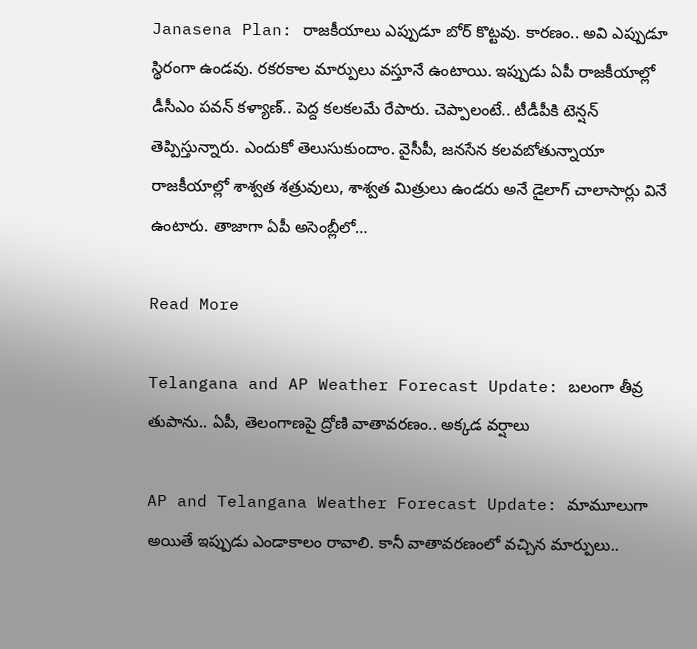Janasena Plan: రాజకీయాలు ఎప్పుడూ బోర్ కొట్టవు. కారణం.. అవి ఎప్పుడూ స్థిరంగా ఉండవు. రకరకాల మార్పులు వస్తూనే ఉంటాయి. ఇప్పుడు ఏపీ రాజకీయాల్లో డీసీఎం పవన్ కళ్యాణ్.. పెద్ద కలకలమే రేపారు. చెప్పాలంటే.. టీడీపీకి టెన్షన్ తెప్పిస్తున్నారు. ఎందుకో తెలుసుకుందాం. వైసీపీ, జనసేన కలవబోతున్నాయా రాజకీయాల్లో శాశ్వత శత్రువులు, శాశ్వత మిత్రులు ఉండరు అనే డైలాగ్ చాలాసార్లు వినే ఉంటారు. తాజాగా ఏపీ అసెంబ్లీలో…

Read More

Telangana and AP Weather Forecast Update: బలంగా తీవ్ర తుపాను.. ఏపీ, తెలంగాణపై ద్రోణి వాతావరణం.. అక్కడ వర్షాలు

AP and Telangana Weather Forecast Update: మామూలుగా అయితే ఇప్పుడు ఎండాకాలం రావాలి. కానీ వాతావరణంలో వచ్చిన మార్పులు..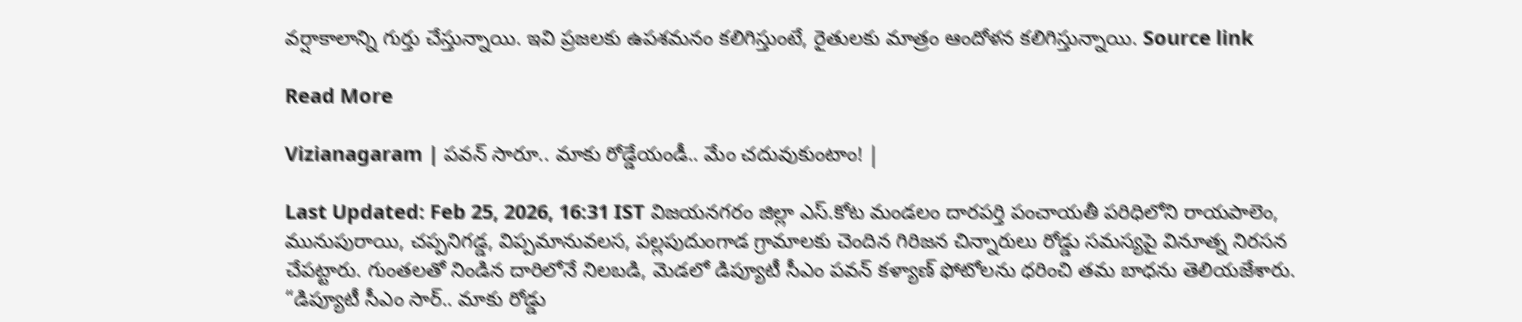వర్షాకాలాన్ని గుర్తు చేస్తున్నాయి. ఇవి ప్రజలకు ఉపశమనం కలిగిస్తుంటే, రైతులకు మాత్రం ఆందోళన కలిగిస్తున్నాయి. Source link

Read More

Vizianagaram | పవన్ సారూ.. మాకు రోడ్డేయండీ.. మేం చదువుకుంటాం! |

Last Updated: Feb 25, 2026, 16:31 IST విజయనగరం జిల్లా ఎస్.కోట మండలం దారపర్తి పంచాయతీ పరిధిలోని రాయపాలెం, మునుపురాయి, చప్పనిగడ్డ, విప్పమానువలస, పల్లపుదుంగాడ గ్రామాలకు చెందిన గిరిజన చిన్నారులు రోడ్డు సమస్యపై వినూత్న నిరసన చేపట్టారు. గుంతలతో నిండిన దారిలోనే నిలబడి, మెడలో డిప్యూటీ సీఎం పవన్ కళ్యాణ్ ఫోటోలను ధరించి తమ బాధను తెలియజేశారు. “డిప్యూటీ సీఎం సార్.. మాకు రోడ్డు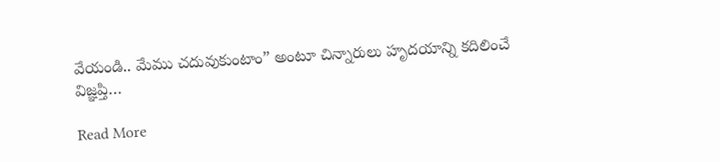వేయండి.. మేము చదువుకుంటాం” అంటూ చిన్నారులు హృదయాన్ని కదిలించే విజ్ఞప్తి…

Read More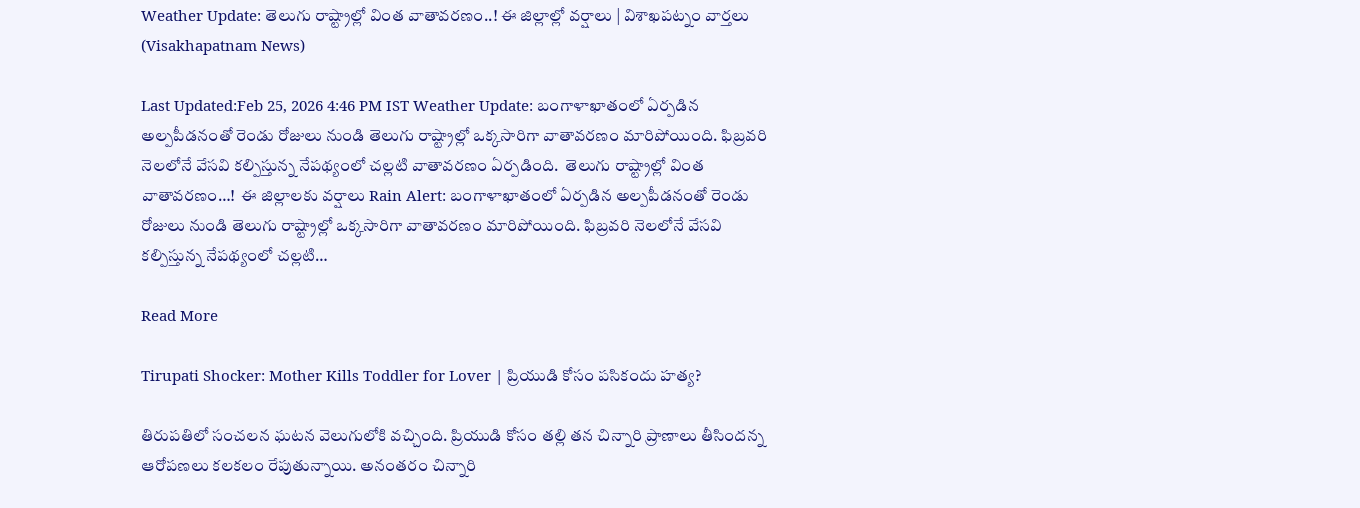Weather Update: తెలుగు రాష్ట్రాల్లో వింత వాతావరణం..! ఈ జిల్లాల్లో వర్షాలు | విశాఖపట్నం వార్తలు (Visakhapatnam News)

Last Updated:Feb 25, 2026 4:46 PM IST Weather Update: బంగాళాఖాతంలో ఏర్పడిన అల్పపీడనంతో రెండు రోజులు నుండి తెలుగు రాష్ట్రాల్లో ఒక్కసారిగా వాతావరణం మారిపోయింది. ఫిబ్రవరి నెలలోనే వేసవి కల్పిస్తున్న నేపథ్యంలో చల్లటి వాతావరణం ఏర్పడింది.  తెలుగు రాష్ట్రాల్లో వింత వాతావరణం…!  ఈ జిల్లాలకు వర్షాలు Rain Alert: బంగాళాఖాతంలో ఏర్పడిన అల్పపీడనంతో రెండు రోజులు నుండి తెలుగు రాష్ట్రాల్లో ఒక్కసారిగా వాతావరణం మారిపోయింది. ఫిబ్రవరి నెలలోనే వేసవి కల్పిస్తున్న నేపథ్యంలో చల్లటి…

Read More

Tirupati Shocker: Mother Kills Toddler for Lover | ప్రియుడి కోసం పసికందు హత్య?

తిరుపతిలో సంచలన ఘటన వెలుగులోకి వచ్చింది. ప్రియుడి కోసం తల్లి తన చిన్నారి ప్రాణాలు తీసిందన్న ఆరోపణలు కలకలం రేపుతున్నాయి. అనంతరం చిన్నారి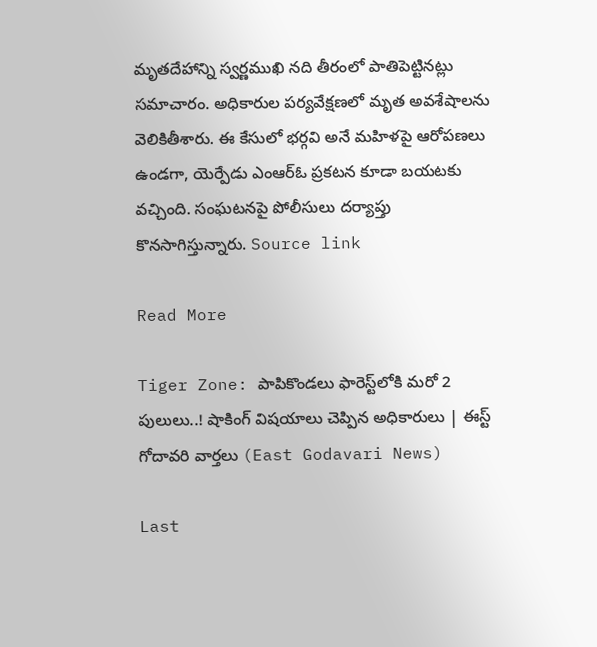మృతదేహాన్ని స్వర్ణముఖి నది తీరంలో పాతిపెట్టినట్లు సమాచారం. అధికారుల పర్యవేక్షణలో మృత అవశేషాలను వెలికితీశారు. ఈ కేసులో భర్గవి అనే మహిళపై ఆరోపణలు ఉండగా, యెర్పేడు ఎంఆర్ఓ ప్రకటన కూడా బయటకు వచ్చింది. సంఘటనపై పోలీసులు దర్యాప్తు కొనసాగిస్తున్నారు. Source link

Read More

Tiger Zone: పాపికొండలు ఫారెస్ట్‌లోకి మరో 2 పులులు..! షాకింగ్ విషయాలు చెప్పిన అధికారులు | ఈస్ట్ గోదావరి వార్తలు (East Godavari News)

Last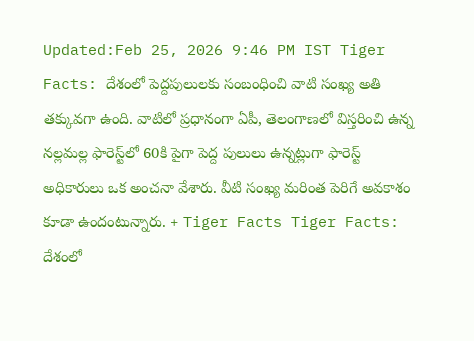Updated:Feb 25, 2026 9:46 PM IST Tiger Facts: దేశంలో పెద్దపులులకు సంబంధించి వాటి సంఖ్య అతి తక్కువగా ఉంది. వాటిలో ప్రధానంగా ఏపీ, తెలంగాణలో విస్తరించి ఉన్న నల్లమల్ల ఫారెస్ట్‌లో 60కి పైగా పెద్ద పులులు ఉన్నట్లుగా ఫారెస్ట్ అధికారులు ఒక అంచనా వేశారు. వీటి సంఖ్య మరింత పెరిగే అవకాశం కూడా ఉందంటున్నారు. + Tiger Facts Tiger Facts: దేశంలో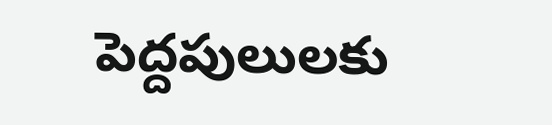పెద్దపులులకు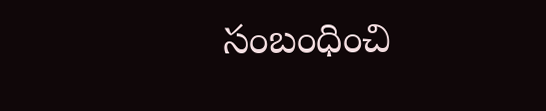సంబంధించి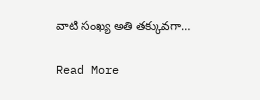వాటి సంఖ్య అతి తక్కువగా…

Read More